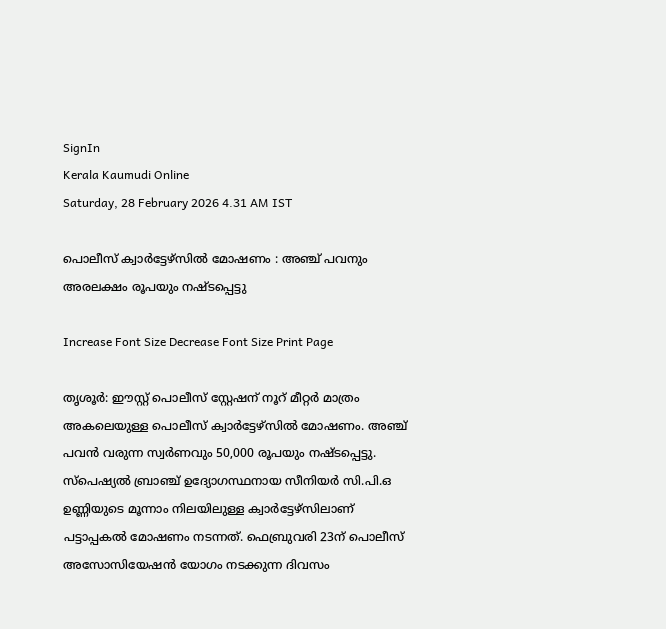SignIn
Kerala Kaumudi Online
Saturday, 28 February 2026 4.31 AM IST

പൊലീസ് ക്വാർട്ടേഴ്സിൽ മോഷണം : അഞ്ച് പവനും അരലക്ഷം രൂപയും നഷ്ടപ്പെട്ടു

Increase Font Size Decrease Font Size Print Page

തൃശൂർ: ഈസ്റ്റ് പൊലീസ് സ്റ്റേഷന് നൂറ് മീറ്റർ മാത്രം അകലെയുള്ള പൊലീസ് ക്വാർട്ടേഴ്‌സിൽ മോഷണം. അഞ്ച് പവൻ വരുന്ന സ്വർണവും 50,000 രൂപയും നഷ്ടപ്പെട്ടു. സ്‌പെഷ്യൽ ബ്രാഞ്ച് ഉദ്യോഗസ്ഥനായ സീനിയർ സി.പി.ഒ ഉണ്ണിയുടെ മൂന്നാം നിലയിലുള്ള ക്വാർട്ടേഴ്‌സിലാണ് പട്ടാപ്പകൽ മോഷണം നടന്നത്. ഫെബ്രുവരി 23ന് പൊലീസ് അസോസിയേഷൻ യോഗം നടക്കുന്ന ദിവസം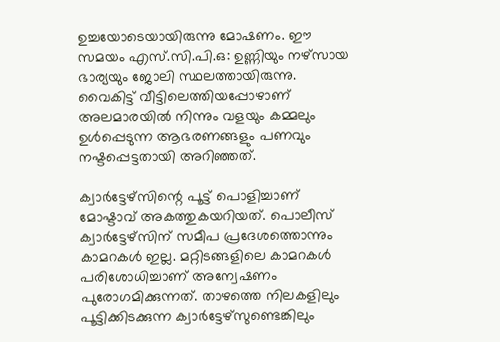ഉച്ചയോടെയായിരുന്നു മോഷണം. ഈ സമയം എസ്.സി.പി.ഒ: ഉണ്ണിയും നഴ്‌സായ ഭാര്യയും ജോലി സ്ഥലത്തായിരുന്നു. വൈകിട്ട് വീട്ടിലെത്തിയപ്പോഴാണ് അലമാരയിൽ നിന്നും വളയും കമ്മലും ഉൾപ്പെടുന്ന ആഭരണങ്ങളും പണവും നഷ്ടപ്പെട്ടതായി അറിഞ്ഞത്.

ക്വാർട്ടേഴ്‌സിന്റെ പൂട്ട് പൊളിച്ചാണ് മോഷ്ടാവ് അകത്തുകയറിയത്. പൊലീസ് ക്വാർട്ടേഴ്‌സിന് സമീപ പ്രദേശത്തൊന്നും കാമറകൾ ഇല്ല. മറ്റിടങ്ങളിലെ കാമറകൾ പരിശോധിച്ചാണ് അന്വേഷണം പുരോഗമിക്കുന്നത്. താഴത്തെ നിലകളിലും പൂട്ടിക്കിടക്കുന്ന ക്വാർട്ടേഴ്‌സുണ്ടെങ്കിലും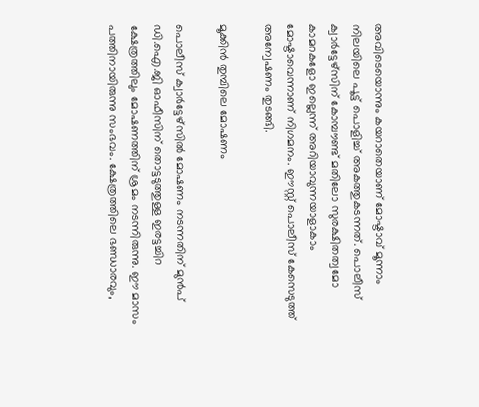അവിടെയൊന്നും കയറാതെയാണ് മോഷ്ടാവ് മൂന്നാം നിലയിലെ പൂട്ട് പൊളിച്ച് അകത്തുകടന്നത്. പൊലീസ് ക്വാർട്ടേഴ്‌സിന് കോമ്പൗണ്ട് മതിലോ സുരക്ഷിതത്വമോ കാമറകളോ ഇല്ലെന്ന് അറിയാവുന്നയാളാകാം മോഷ്ടാവെന്നാണ് നിഗമനം. ഈസ്റ്റ് പൊലീസ് കേസെടുത്ത് അന്വേഷണം തുടങ്ങി.

മൂക്കിൻ തുമ്പിലെ മോഷണം

പൊലീസ് ക്വാർട്ടേഴ്‌സിൽ മോഷണം നടന്നതിന് മുൻപ് ഡി.ഐ.ജി ഓഫീസിന് തൊട്ടടുത്തുള്ള ഇരട്ടച്ചിറ ക്ഷേത്രത്തിലും മോഷണത്തിന് ശ്രമം നടന്നിരുന്നു. ഈ മാസം പത്തിനായിരുന്നു സംഭവം. ക്ഷേത്രത്തിലെ ഭണ്ഡാരവും,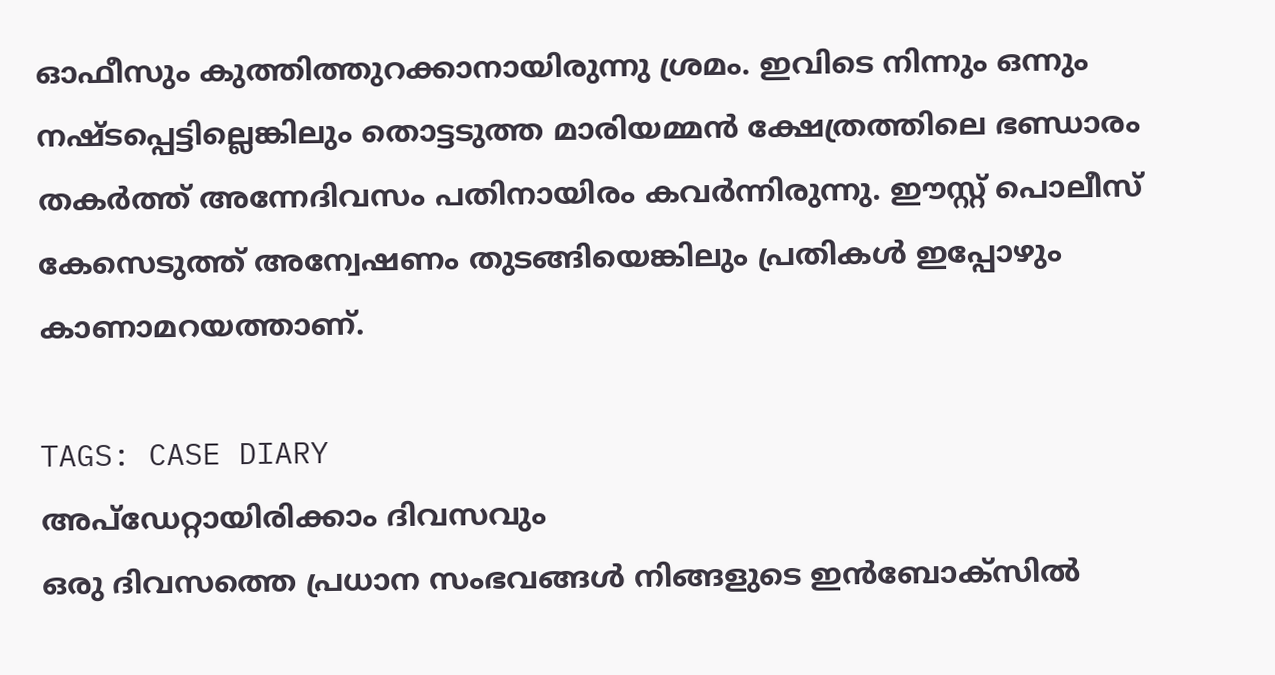ഓഫീസും കുത്തിത്തുറക്കാനായിരുന്നു ശ്രമം. ഇവിടെ നിന്നും ഒന്നും നഷ്ടപ്പെട്ടില്ലെങ്കിലും തൊട്ടടുത്ത മാരിയമ്മൻ ക്ഷേത്രത്തിലെ ഭണ്ഡാരം തകർത്ത് അന്നേദിവസം പതിനായിരം കവർന്നിരുന്നു. ഈസ്റ്റ് പൊലീസ് കേസെടുത്ത് അന്വേഷണം തുടങ്ങിയെങ്കിലും പ്രതികൾ ഇപ്പോഴും കാണാമറയത്താണ്.

TAGS: CASE DIARY
അപ്ഡേറ്റായിരിക്കാം ദിവസവും
ഒരു ദിവസത്തെ പ്രധാന സംഭവങ്ങൾ നിങ്ങളുടെ ഇൻബോക്സിൽ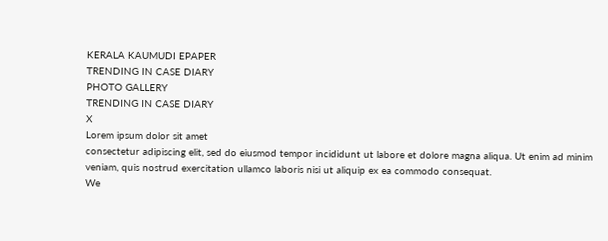KERALA KAUMUDI EPAPER
TRENDING IN CASE DIARY
PHOTO GALLERY
TRENDING IN CASE DIARY
X
Lorem ipsum dolor sit amet
consectetur adipiscing elit, sed do eiusmod tempor incididunt ut labore et dolore magna aliqua. Ut enim ad minim veniam, quis nostrud exercitation ullamco laboris nisi ut aliquip ex ea commodo consequat.
We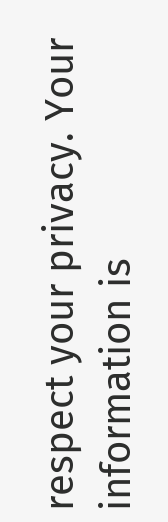respect your privacy. Your information is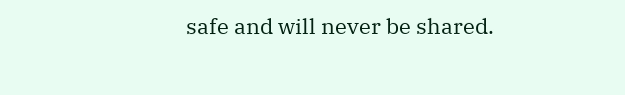safe and will never be shared.